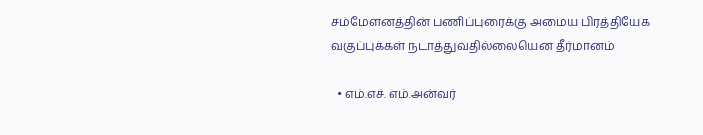சம்மேளனத்தின் பணிப்புரைக்கு அமைய பிரத்தியேக வகுப்புக்கள் நடாத்துவதில்லையென தீர்மானம்

  • எம்.எச். எம்.அன்வர்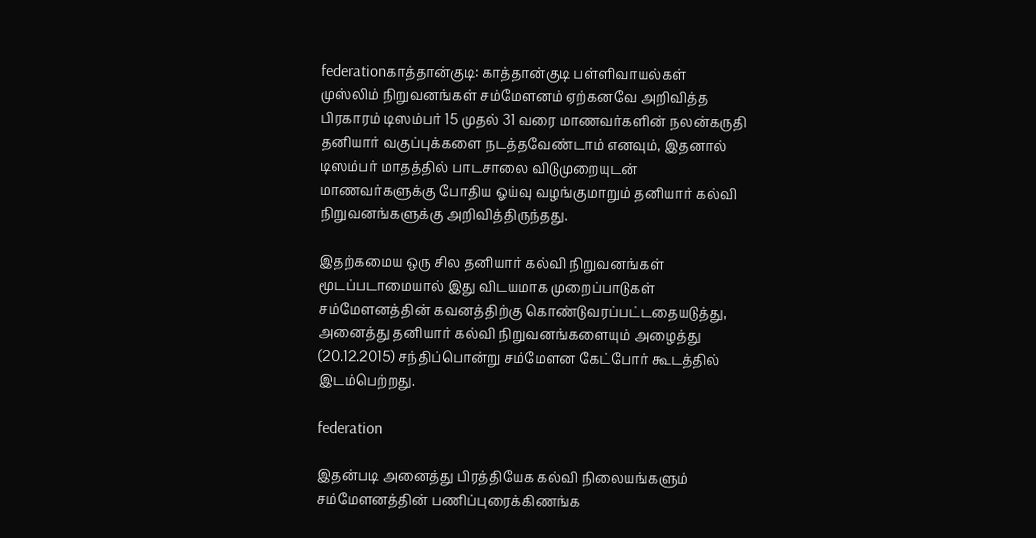federationகாத்தான்குடி: காத்தான்குடி பள்ளிவாயல்கள் முஸ்லிம் நிறுவனங்கள் சம்மேளனம் ஏற்கனவே அறிவித்த பிரகாரம் டிஸம்பர் 15 முதல் 31 வரை மாணவர்களின் நலன்கருதி தனியார் வகுப்புக்களை நடத்தவேண்டாம் எனவும், இதனால் டிஸம்பர் மாதத்தில் பாடசாலை விடுமுறையுடன் மாணவர்களுக்கு போதிய ஓய்வு வழங்குமாறும் தனியார் கல்வி நிறுவனங்களுக்கு அறிவித்திருந்தது.

இதற்கமைய ஒரு சில தனியார் கல்வி நிறுவனங்கள் மூடப்படாமையால் இது விடயமாக முறைப்பாடுகள் சம்மேளனத்தின் கவனத்திற்கு கொண்டுவரப்பட்டதையடுத்து, அனைத்து தனியார் கல்வி நிறுவனங்களையும் அழைத்து  (20.12.2015) சந்திப்பொன்று சம்மேளன கேட்போர் கூடத்தில் இடம்பெற்றது.

federation

இதன்படி அனைத்து பிரத்தியேக கல்வி நிலையங்களும் சம்மேளனத்தின் பணிப்புரைக்கிணங்க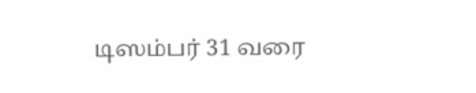டிஸம்பர் 31 வரை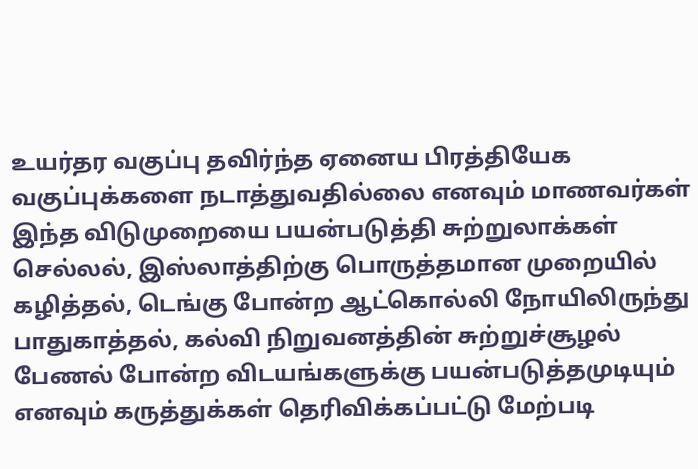உயர்தர வகுப்பு தவிர்ந்த ஏனைய பிரத்தியேக வகுப்புக்களை நடாத்துவதில்லை எனவும் மாணவர்கள் இந்த விடுமுறையை பயன்படுத்தி சுற்றுலாக்கள் செல்லல், இஸ்லாத்திற்கு பொருத்தமான முறையில் கழித்தல், டெங்கு போன்ற ஆட்கொல்லி நோயிலிருந்து பாதுகாத்தல், கல்வி நிறுவனத்தின் சுற்றுச்சூழல் பேணல் போன்ற விடயங்களுக்கு பயன்படுத்தமுடியும் எனவும் கருத்துக்கள் தெரிவிக்கப்பட்டு மேற்படி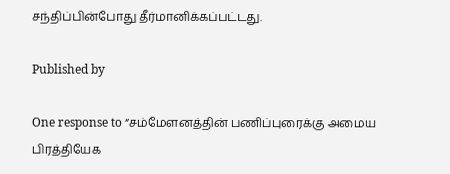சந்திப்பின்போது தீர்மானிக்கப்பட்டது.

Published by

One response to “சம்மேளனத்தின் பணிப்புரைக்கு அமைய பிரத்தியேக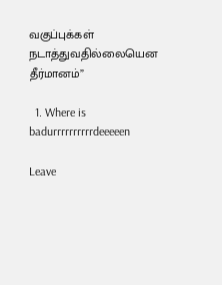வகுப்புக்கள் நடாத்துவதில்லையென தீர்மானம்”

  1. Where is badurrrrrrrrrrdeeeeen

Leave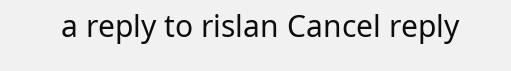a reply to rislan Cancel reply